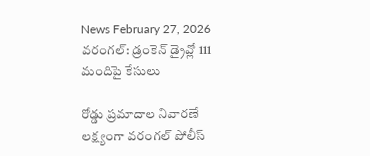News February 27, 2026
వరంగల్: డ్రంకెన్ డ్రైవ్లో 111 మందిపై కేసులు

రోడ్డు ప్రమాదాల నివారణే లక్ష్యంగా వరంగల్ పోలీస్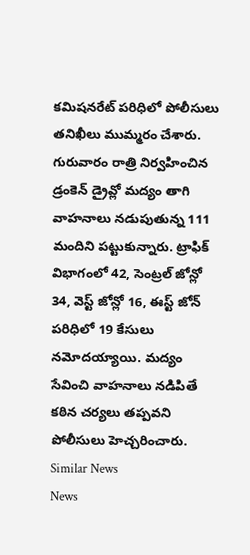కమిషనరేట్ పరిధిలో పోలీసులు తనిఖీలు ముమ్మరం చేశారు. గురువారం రాత్రి నిర్వహించిన డ్రంకెన్ డ్రైవ్లో మద్యం తాగి వాహనాలు నడుపుతున్న 111 మందిని పట్టుకున్నారు. ట్రాఫిక్ విభాగంలో 42, సెంట్రల్ జోన్లో 34, వెస్ట్ జోన్లో 16, ఈస్ట్ జోన్ పరిధిలో 19 కేసులు నమోదయ్యాయి. మద్యం సేవించి వాహనాలు నడిపితే కఠిన చర్యలు తప్పవని పోలీసులు హెచ్చరించారు.
Similar News
News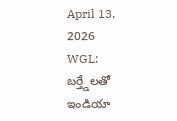April 13, 2026
WGL: బర్త్డేలతో ఇండియా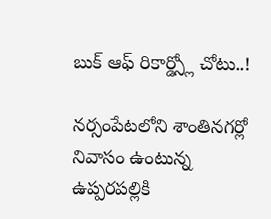బుక్ ఆఫ్ రికార్డ్స్లో చోటు..!

నర్సంపేటలోని శాంతినగర్లో నివాసం ఉంటున్న ఉప్పరపల్లికి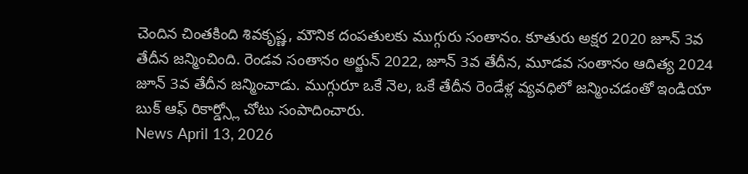చెందిన చింతకింది శివకృష్ణ, మౌనిక దంపతులకు ముగ్గురు సంతానం. కూతురు అక్షర 2020 జూన్ 3వ తేదీన జన్మించింది. రెండవ సంతానం అర్జున్ 2022, జూన్ 3వ తేదీన, మూడవ సంతానం ఆదిత్య 2024 జూన్ 3వ తేదీన జన్మించాడు. ముగ్గురూ ఒకే నెల, ఒకే తేదీన రెండేళ్ల వ్యవధిలో జన్మించడంతో ఇండియా బుక్ ఆఫ్ రికార్డ్స్లో చోటు సంపాదించారు.
News April 13, 2026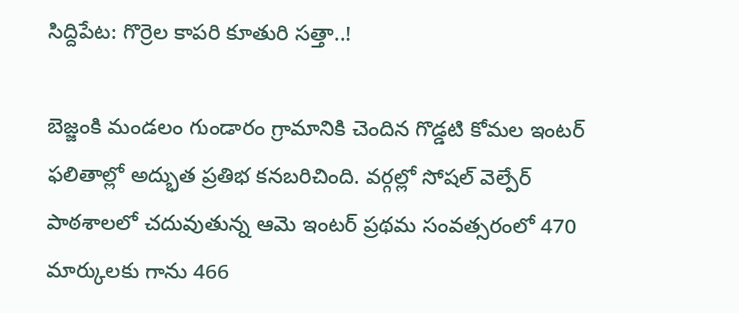సిద్దిపేట: గొర్రెల కాపరి కూతురి సత్తా..!

బెజ్జంకి మండలం గుండారం గ్రామానికి చెందిన గొడ్డటి కోమల ఇంటర్ ఫలితాల్లో అద్భుత ప్రతిభ కనబరిచింది. వర్గల్లో సోషల్ వెల్పేర్ పాఠశాలలో చదువుతున్న ఆమె ఇంటర్ ప్రథమ సంవత్సరంలో 470 మార్కులకు గాను 466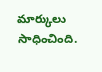మార్కులు సాధించింది.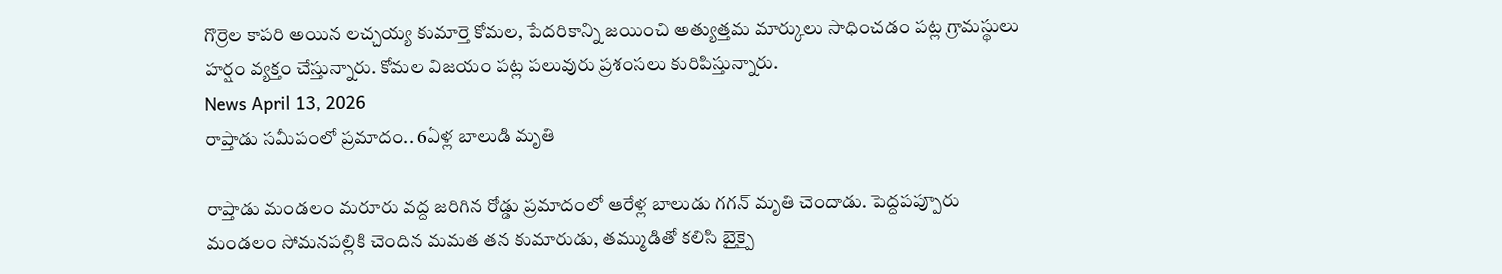గొర్రెల కాపరి అయిన లచ్చయ్య కుమార్తె కోమల, పేదరికాన్ని జయించి అత్యుత్తమ మార్కులు సాధించడం పట్ల గ్రామస్థులు హర్షం వ్యక్తం చేస్తున్నారు. కోమల విజయం పట్ల పలువురు ప్రశంసలు కురిపిస్తున్నారు.
News April 13, 2026
రాప్తాడు సమీపంలో ప్రమాదం.. 6ఏళ్ల బాలుడి మృతి

రాప్తాడు మండలం మరూరు వద్ద జరిగిన రోడ్డు ప్రమాదంలో ఆరేళ్ల బాలుడు గగన్ మృతి చెందాడు. పెద్దపప్పూరు మండలం సోమనపల్లికి చెందిన మమత తన కుమారుడు, తమ్ముడితో కలిసి బైక్పై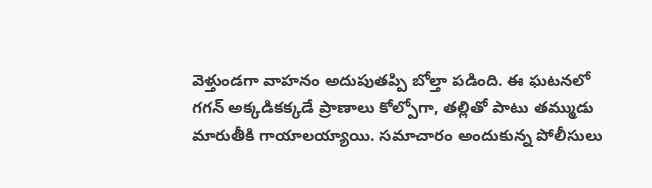వెళ్తుండగా వాహనం అదుపుతప్పి బోల్తా పడింది. ఈ ఘటనలో గగన్ అక్కడికక్కడే ప్రాణాలు కోల్పోగా, తల్లితో పాటు తమ్ముడు మారుతీకి గాయాలయ్యాయి. సమాచారం అందుకున్న పోలీసులు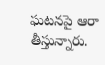ఘటనపై ఆరా తీస్తున్నారు.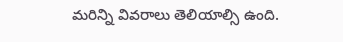మరిన్ని వివరాలు తెలియాల్సి ఉంది.